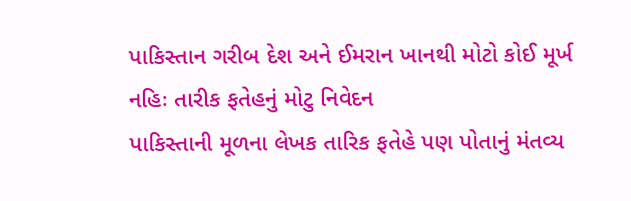પાકિસ્તાન ગરીબ દેશ અને ઈમરાન ખાનથી મોટો કોઈ મૂર્ખ નહિઃ તારીક ફતેહનું મોટુ નિવેદન
પાકિસ્તાની મૂળના લેખક તારિક ફતેહે પણ પોતાનું મંતવ્ય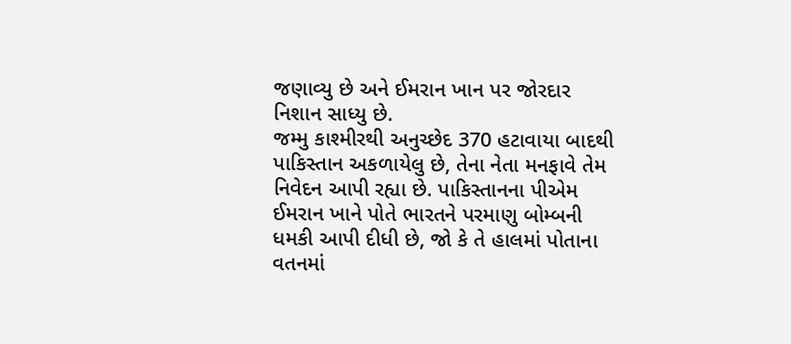જણાવ્યુ છે અને ઈમરાન ખાન પર જોરદાર નિશાન સાધ્યુ છે.
જમ્મુ કાશ્મીરથી અનુચ્છેદ 370 હટાવાયા બાદથી પાકિસ્તાન અકળાયેલુ છે, તેના નેતા મનફાવે તેમ નિવેદન આપી રહ્યા છે. પાકિસ્તાનના પીએમ ઈમરાન ખાને પોતે ભારતને પરમાણુ બોમ્બની ધમકી આપી દીધી છે, જો કે તે હાલમાં પોતાના વતનમાં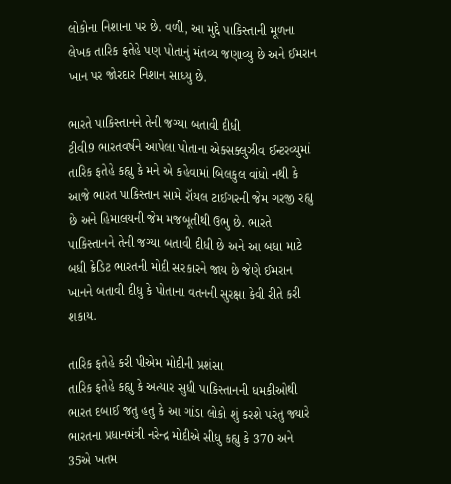લોકોના નિશાના પર છે. વળી, આ મુદ્દે પાકિસ્તાની મૂળના લેખક તારિક ફતેહે પણ પોતાનું મંતવ્ય જણાવ્યુ છે અને ઈમરાન ખાન પર જોરદાર નિશાન સાધ્યુ છે.

ભારતે પાકિસ્તાનને તેની જગ્યા બતાવી દીધી
ટીવી9 ભારતવર્ષને આપેલા પોતાના એક્સક્લુઝીવ ઈન્ટરવ્યુમાં તારિક ફતેહે કહ્યુ કે મને એ કહેવામાં બિલકુલ વાંધો નથી કે આજે ભારત પાકિસ્તાન સામે રૉયલ ટાઈગરની જેમ ગરજી રહ્યુ છે અને હિમાલયની જેમ મજબૂતીથી ઉભુ છે. ભારતે પાકિસ્તાનને તેની જગ્યા બતાવી દીધી છે અને આ બધા માટે બધી ક્રેડિટ ભારતની મોદી સરકારને જાય છે જેણે ઈમરાન ખાનને બતાવી દીધુ કે પોતાના વતનની સુરક્ષા કેવી રીતે કરી શકાય.

તારિક ફતેહે કરી પીએમ મોદીની પ્રશંસા
તારિક ફતેહે કહ્યુ કે અત્યાર સુધી પાકિસ્તાનની ધમકીઓથી ભારત દબાઈ જતુ હતુ કે આ ગાંડા લોકો શું કરશે પરંતુ જ્યારે ભારતના પ્રધાનમંત્રી નરેન્દ્ર મોદીએ સીધુ કહ્યુ કે 370 અને 35એ ખતમ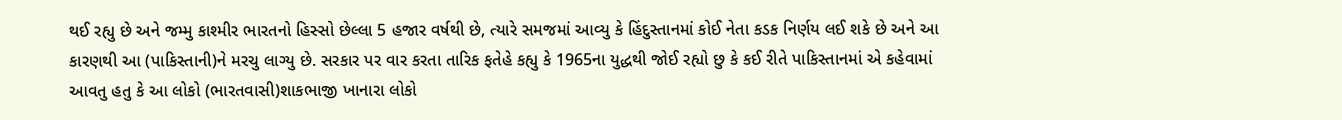થઈ રહ્યુ છે અને જમ્મુ કાશ્મીર ભારતનો હિસ્સો છેલ્લા 5 હજાર વર્ષથી છે, ત્યારે સમજમાં આવ્યુ કે હિંદુસ્તાનમાં કોઈ નેતા કડક નિર્ણય લઈ શકે છે અને આ કારણથી આ (પાકિસ્તાની)ને મરચુ લાગ્યુ છે. સરકાર પર વાર કરતા તારિક ફતેહે કહ્યુ કે 1965ના યુદ્ધથી જોઈ રહ્યો છુ કે કઈ રીતે પાકિસ્તાનમાં એ કહેવામાં આવતુ હતુ કે આ લોકો (ભારતવાસી)શાકભાજી ખાનારા લોકો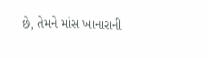છે, તેમને માંસ ખાનારાની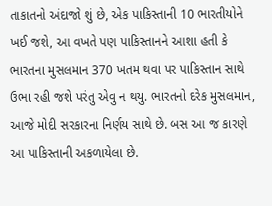તાકાતનો અંદાજો શું છે, એક પાકિસ્તાની 10 ભારતીયોને ખઈ જશે, આ વખતે પણ પાકિસ્તાનને આશા હતી કે ભારતના મુસલમાન 370 ખતમ થવા પર પાકિસ્તાન સાથે ઉભા રહી જશે પરંતુ એવુ ન થયુ. ભારતનો દરેક મુસલમાન, આજે મોદી સરકારના નિર્ણય સાથે છે. બસ આ જ કારણે આ પાકિસ્તાની અકળાયેલા છે.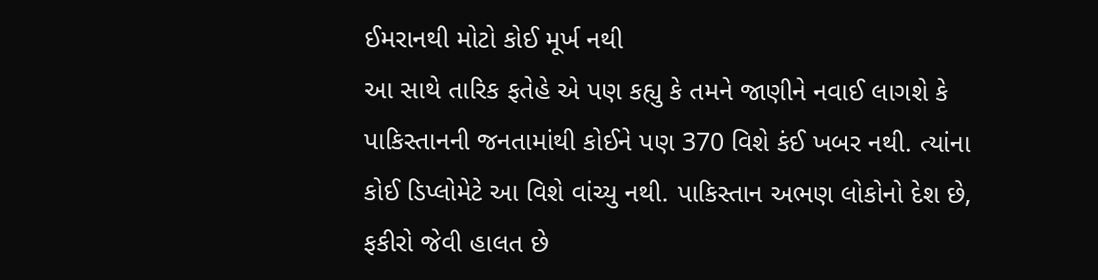ઈમરાનથી મોટો કોઈ મૂર્ખ નથી
આ સાથે તારિક ફતેહે એ પણ કહ્યુ કે તમને જાણીને નવાઈ લાગશે કે પાકિસ્તાનની જનતામાંથી કોઈને પણ 370 વિશે કંઈ ખબર નથી. ત્યાંના કોઈ ડિપ્લોમેટે આ વિશે વાંચ્યુ નથી. પાકિસ્તાન અભણ લોકોનો દેશ છે, ફકીરો જેવી હાલત છે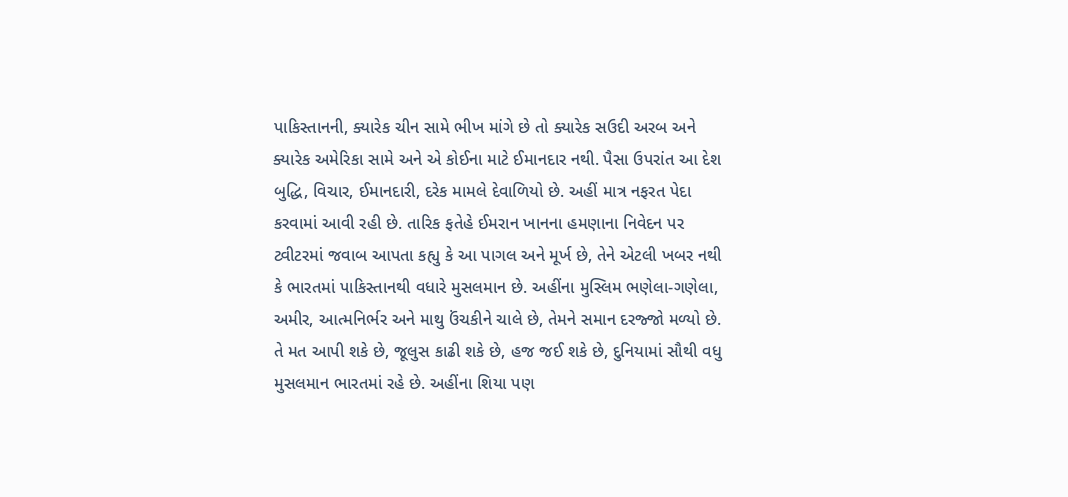પાકિસ્તાનની, ક્યારેક ચીન સામે ભીખ માંગે છે તો ક્યારેક સઉદી અરબ અને ક્યારેક અમેરિકા સામે અને એ કોઈના માટે ઈમાનદાર નથી. પૈસા ઉપરાંત આ દેશ બુદ્ધિ, વિચાર, ઈમાનદારી, દરેક મામલે દેવાળિયો છે. અહીં માત્ર નફરત પેદા કરવામાં આવી રહી છે. તારિક ફતેહે ઈમરાન ખાનના હમણાના નિવેદન પર ટ્વીટરમાં જવાબ આપતા કહ્યુ કે આ પાગલ અને મૂર્ખ છે, તેને એટલી ખબર નથી કે ભારતમાં પાકિસ્તાનથી વધારે મુસલમાન છે. અહીંના મુસ્લિમ ભણેલા-ગણેલા, અમીર, આત્મનિર્ભર અને માથુ ઉંચકીને ચાલે છે, તેમને સમાન દરજ્જો મળ્યો છે. તે મત આપી શકે છે, જૂલુસ કાઢી શકે છે, હજ જઈ શકે છે, દુનિયામાં સૌથી વધુ મુસલમાન ભારતમાં રહે છે. અહીંના શિયા પણ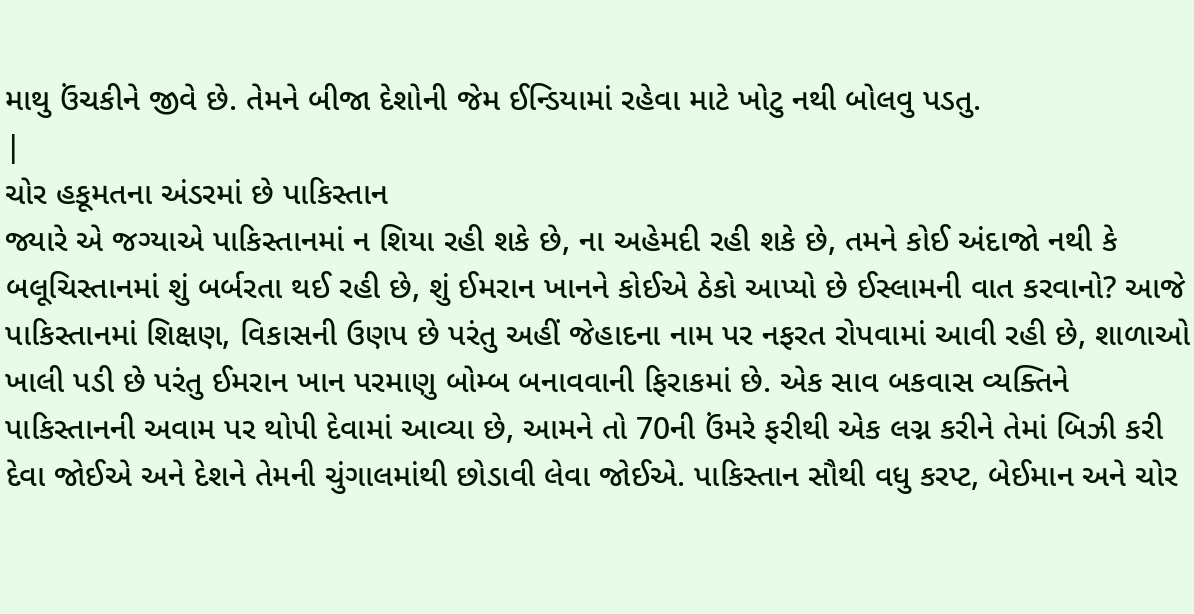માથુ ઉંચકીને જીવે છે. તેમને બીજા દેશોની જેમ ઈન્ડિયામાં રહેવા માટે ખોટુ નથી બોલવુ પડતુ.
|
ચોર હકૂમતના અંડરમાં છે પાકિસ્તાન
જ્યારે એ જગ્યાએ પાકિસ્તાનમાં ન શિયા રહી શકે છે, ના અહેમદી રહી શકે છે, તમને કોઈ અંદાજો નથી કે બલૂચિસ્તાનમાં શું બર્બરતા થઈ રહી છે, શું ઈમરાન ખાનને કોઈએ ઠેકો આપ્યો છે ઈસ્લામની વાત કરવાનો? આજે પાકિસ્તાનમાં શિક્ષણ, વિકાસની ઉણપ છે પરંતુ અહીં જેહાદના નામ પર નફરત રોપવામાં આવી રહી છે, શાળાઓ ખાલી પડી છે પરંતુ ઈમરાન ખાન પરમાણુ બોમ્બ બનાવવાની ફિરાકમાં છે. એક સાવ બકવાસ વ્યક્તિને પાકિસ્તાનની અવામ પર થોપી દેવામાં આવ્યા છે, આમને તો 70ની ઉંમરે ફરીથી એક લગ્ન કરીને તેમાં બિઝી કરી દેવા જોઈએ અને દેશને તેમની ચુંગાલમાંથી છોડાવી લેવા જોઈએ. પાકિસ્તાન સૌથી વધુ કરપ્ટ, બેઈમાન અને ચોર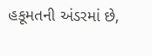હકૂમતની અંડરમાં છે,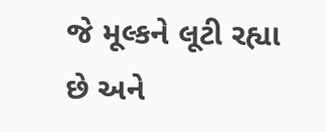જે મૂલ્કને લૂટી રહ્યા છે અને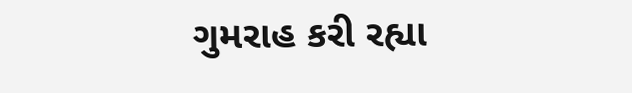ગુમરાહ કરી રહ્યા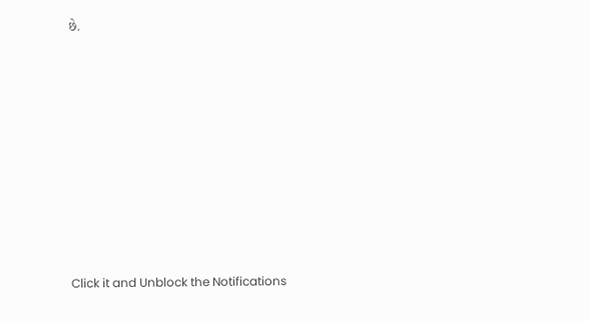છે.












Click it and Unblock the Notifications